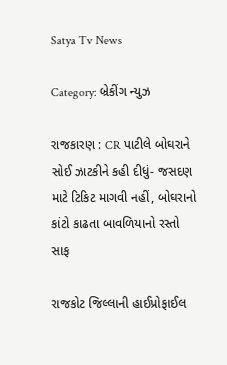Satya Tv News

Category: બ્રેકીંગ ન્યુઝ

રાજકારણ : CR પાટીલે બોઘરાને સોઈ ઝાટકીને કહી દીધું- જસદણ માટે ટિકિટ માગવી નહીં, બોઘરાનો કાંટો કાઢતા બાવળિયાનો રસ્તો સાફ

રાજકોટ જિલ્લાની હાઈપ્રોફાઈલ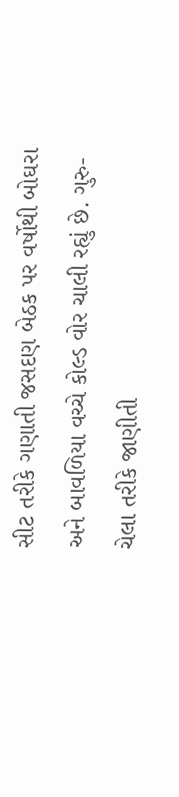સીટ તરીકે ગણાતી જસદણ બેઠક પર વર્ષોથી બોઘરા અને બાવળિયા વચ્ચે કોલ્ડ વોર ચાલી રહ્યું છે. ગુરુ-ચેલા તરીકે જાણીતી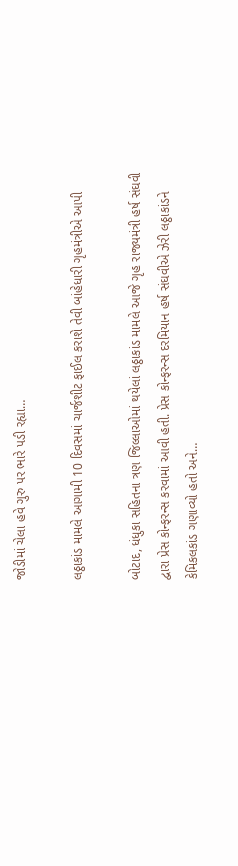જોડીમાં ચેલા હવે ગુરુ પર ભારે પડી રહ્યા…

લઠ્ઠાકાંડ મામલે આગામી 10 દિવસમાં ચાર્જશીટ ફાઈલ કરાશે તેવી બાંહેધારી ગૃહમંત્રીએ આપી

બોટાદ, ધંધુકા સહિતના ત્રણ જિલ્લાઓમાં થયેલાં લઠ્ઠાકાંડ મામલે આજે ગૃહ રાજ્યમંત્રી હર્ષ સંઘવી દ્વારા પ્રેસ કોન્ફરન્સ કરવામાં આવી હતી. પ્રેસ કોન્ફરન્સ દરમિયાન હર્ષ સંઘવીએ ઝેરી લઠ્ઠાકાંડને કેમિકલકાંડ ગણાવ્યો હતો અને…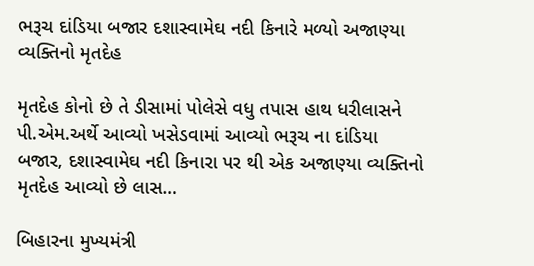ભરૂચ દાંડિયા બજાર દશાસ્વામેઘ નદી કિનારે મળ્યો અજાણ્યા વ્યક્તિનો મૃતદેહ

મૃતદેહ કોનો છે તે ડીસામાં પોલેસે વધુ તપાસ હાથ ધરીલાસને પી.એમ.અર્થે આવ્યો ખસેડવામાં આવ્યો ભરૂચ ના દાંડિયા બજાર, દશાસ્વામેઘ નદી કિનારા પર થી એક અજાણ્યા વ્યક્તિનો મૃતદેહ આવ્યો છે લાસ…

બિહારના મુખ્યમંત્રી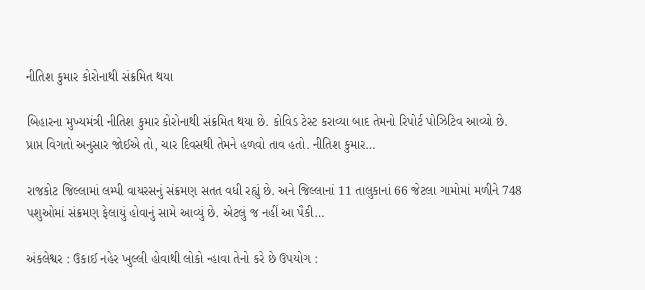નીતિશ કુમાર કોરોનાથી સંક્રમિત થયા

બિહારના મુખ્યમંત્રી નીતિશ કુમાર કોરોનાથી સંક્રમિત થયા છે. કોવિડ ટેસ્ટ કરાવ્યા બાદ તેમનો રિપોર્ટ પોઝિટિવ આવ્યો છે. પ્રાપ્ત વિગતો અનુસાર જોઈએ તો, ચાર દિવસથી તેમને હળવો તાવ હતો. નીતિશ કુમાર…

રાજકોટ જિલ્લામાં લમ્પી વાયરસનું સંક્રમણ સતત વધી રહ્યું છે. અને જિલ્લાનાં 11 તાલુકાનાં 66 જેટલા ગામોમાં મળીને 748 પશુઓમાં સંક્રમણ ફેલાયું હોવાનું સામે આવ્યું છે. એટલું જ નહીં આ પૈકી…

અંકલેશ્વર : ઉકાઈ નહેર ખુલ્લી હોવાથી લોકો ન્હાવા તેનો કરે છે ઉપયોગ :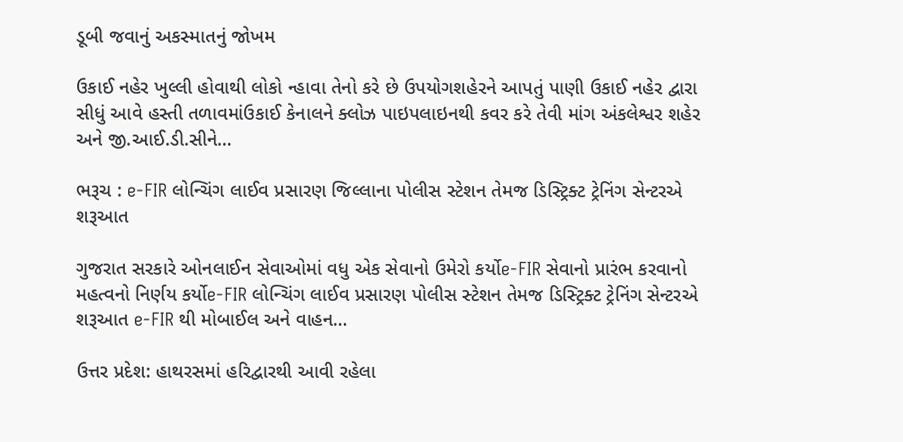ડૂબી જવાનું અકસ્માતનું જોખમ

ઉકાઈ નહેર ખુલ્લી હોવાથી લોકો ન્હાવા તેનો કરે છે ઉપયોગશહેરને આપતું પાણી ઉકાઈ નહેર દ્વારા સીધું આવે હસ્તી તળાવમાંઉકાઈ કેનાલને ક્લોઝ પાઇપલાઇનથી કવર કરે તેવી માંગ અંકલેશ્વર શહેર અને જી.આઈ.ડી.સીને…

ભરૂચ : e-FIR લોન્ચિંગ લાઈવ પ્રસારણ જિલ્લાના પોલીસ સ્ટેશન તેમજ ડિસ્ટ્રિક્ટ ટ્રેનિંગ સેન્ટરએ શરૂઆત

ગુજરાત સરકારે ઓનલાઈન સેવાઓમાં વધુ એક સેવાનો ઉમેરો કર્યોe-FIR સેવાનો પ્રારંભ કરવાનો મહત્વનો નિર્ણય કર્યોe-FIR લોન્ચિંગ લાઈવ પ્રસારણ પોલીસ સ્ટેશન તેમજ ડિસ્ટ્રિક્ટ ટ્રેનિંગ સેન્ટરએ શરૂઆત e-FIR થી મોબાઈલ અને વાહન…

ઉત્તર પ્રદેશ: હાથરસમાં હરિદ્વારથી આવી રહેલા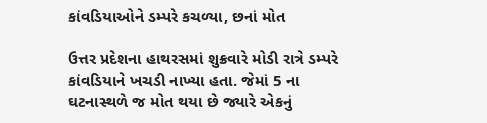કાંવડિયાઓને ડમ્પરે કચળ્યા, છનાં મોત

ઉત્તર પ્રદેશના હાથરસમાં શુક્રવારે મોડી રાત્રે ડમ્પરે કાંવડિયાને ખચડી નાખ્યા હતા. જેમાં 5 ના ઘટનાસ્થળે જ મોત થયા છે જ્યારે એકનું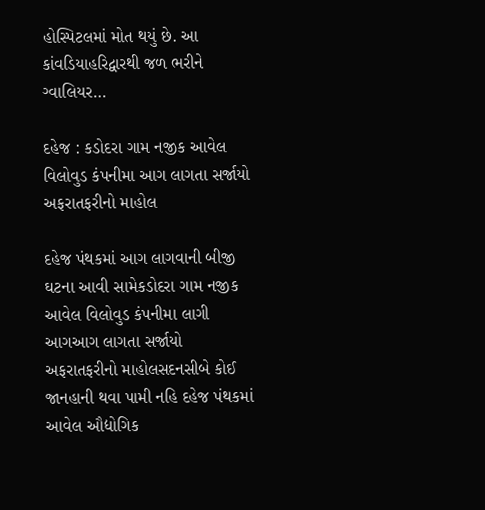હોસ્પિટલમાં મોત થયું છે. આ કાંવડિયાહરિદ્વારથી જળ ભરીને ગ્વાલિયર…

દહેજ : કડોદરા ગામ નજીક આવેલ વિલોવુડ કંપનીમા આગ લાગતા સર્જાયો અફરાતફરીનો માહોલ

દહેજ પંથકમાં આગ લાગવાની બીજી ઘટના આવી સામેકડોદરા ગામ નજીક આવેલ વિલોવુડ કંપનીમા લાગી આગઆગ લાગતા સર્જાયો અફરાતફરીનો માહોલસદનસીબે કોઈ જાનહાની થવા પામી નહિ દહેજ પંથકમાં આવેલ ઔદ્યોગિક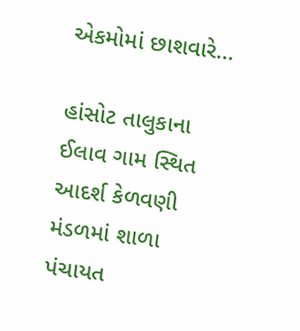એકમોમાં છાશવારે…

હાંસોટ તાલુકાના ઈલાવ ગામ સ્થિત આદર્શ કેળવણી મંડળમાં શાળા પંચાયત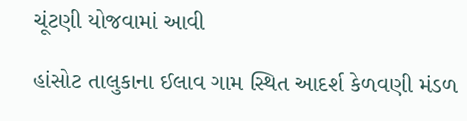ચૂંટણી યોજવામાં આવી

હાંસોટ તાલુકાના ઈલાવ ગામ સ્થિત આદર્શ કેળવણી મંડળ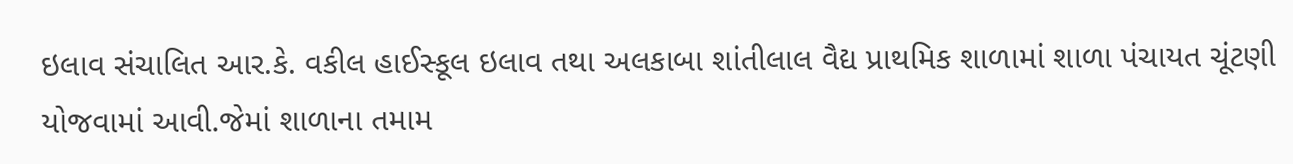ઇલાવ સંચાલિત આર.કે. વકીલ હાઈસ્કૂલ ઇલાવ તથા અલકાબા શાંતીલાલ વૈદ્ય પ્રાથમિક શાળામાં શાળા પંચાયત ચૂંટણી યોજવામાં આવી.જેમાં શાળાના તમામ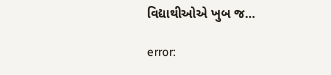વિદ્યાથીઓએ ખુબ જ…

error: